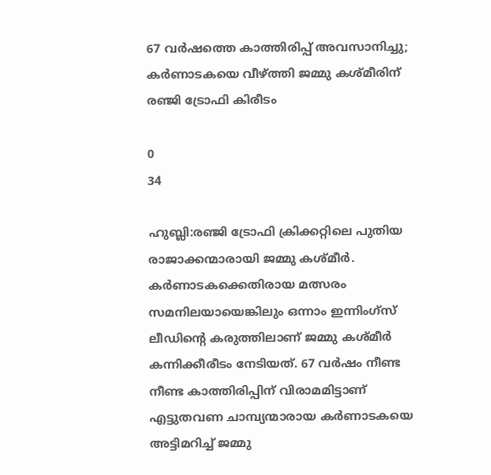67 വർഷത്തെ കാത്തിരിപ്പ് അവസാനിച്ചു; കർണാടകയെ വീഴ്ത്തി ജമ്മു കശ്മീരിന് രഞ്ജി ട്രോഫി കിരീടം

0
34

ഹുബ്ലി:രഞ്ജി ട്രോഫി ക്രിക്കറ്റിലെ പുതിയ രാജാക്കന്മാരായി ജമ്മു കശ്മീർ. കർണാടകക്കെതിരായ മത്സരം സമനിലയായെങ്കിലും ഒന്നാം ഇന്നിംഗ്‌സ് ലീഡിന്‍റെ കരുത്തിലാണ് ജമ്മു കശ്മീർ കന്നിക്കീരീടം നേടിയത്. 67 വർഷം നീണ്ട നീണ്ട കാത്തിരിപ്പിന് വിരാമമിട്ടാണ് എട്ടുതവണ ചാമ്പ്യന്മാരായ കർണാടകയെ അട്ടിമറിച്ച് ജമ്മു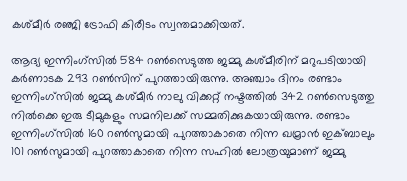കശ്മീർ രഞ്ജി ട്രോഫി കിരീടം സ്വന്തമാക്കിയത്.

ആദ്യ ഇന്നിംഗ്സില്‍ 584 റണ്‍സെടുത്ത ജമ്മു കശ്മീരിന് മറുപടിയായി കര്‍ണാടക 293 റണ്‍സിന് പുറത്തായിരുന്നു. അഞ്ചാം ദിനം രണ്ടാം ഇന്നിംഗ്സില്‍ ജമ്മു കശ്മീര്‍ നാലു വിക്കറ്റ് നഷ്ടത്തില്‍ 342 റണ്‍സെടുത്തു നില്‍ക്കെ ഇരു ടീമുകളും സമനിലക്ക് സമ്മതിക്കുകയായിരുന്നു. രണ്ടാം ഇന്നിംഗ്സില്‍ 160 റണ്‍സുമായി പുറത്താകാതെ നിന്ന ഖമ്രാന്‍ ഇക്ബാലും 101 റണ്‍സുമായി പുറത്താകാതെ നിന്ന സഹില്‍ ലോത്രയുമാണ് ജമ്മു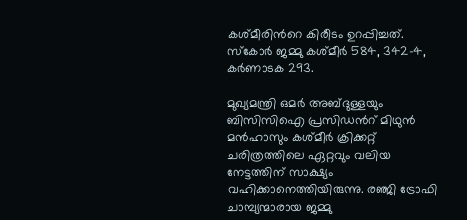കശ്മീരിന്‍റെ കിരീടം ഉറപ്പിച്ചത്. സ്കോര്‍ ജമ്മു കശ്മീര്‍ 584, 342-4, കര്‍ണാടക 293.

മുഖ്യമന്ത്രി ഒമർ അബ്ദുള്ളയും ബിസിസിഐ പ്രസിഡന്‍റ് മിഥുൻ മൻഹാസും കശ്മീർ ക്രിക്കറ്റ് ചരിത്രത്തിലെ ഏറ്റവും വലിയ നേട്ടത്തിന് സാക്ഷ്യം വഹിക്കാനെത്തിയിരുന്നു. രഞ്ജി ട്രോഫി ചാമ്പ്യന്മാരായ ജമ്മു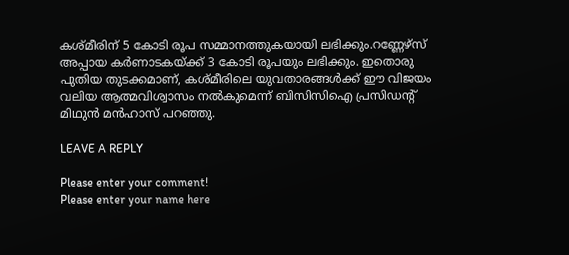കശ്മീരിന് 5 കോടി രൂപ സമ്മാനത്തുകയായി ലഭിക്കും.റണ്ണേഴ്സ് അപ്പായ കർണാടകയ്ക്ക് 3 കോടി രൂപയും ലഭിക്കും. ഇതൊരു പുതിയ തുടക്കമാണ്, കശ്മീരിലെ യുവതാരങ്ങൾക്ക് ഈ വിജയം വലിയ ആത്മവിശ്വാസം നൽകുമെന്ന് ബിസിസിഐ പ്രസിഡന്‍റ് മിഥുന്‍ മന്‍ഹാസ് പറഞ്ഞു.

LEAVE A REPLY

Please enter your comment!
Please enter your name here